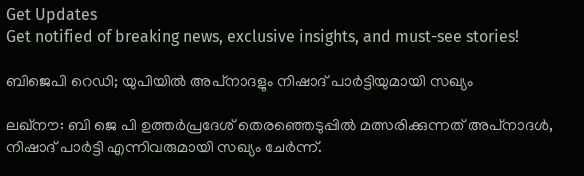Get Updates
Get notified of breaking news, exclusive insights, and must-see stories!

ബിജെപി റെഡി; യുപിയില്‍ അപ്‌നാദളും നിഷാദ് പാര്‍ട്ടിയുമായി സഖ്യം

ലഖ്‌നൗ: ബി ജെ പി ഉത്തര്‍പ്രദേശ് തെരഞ്ഞെടുപ്പില്‍ മത്സരിക്കുന്നത് അപ്‌നാദള്‍, നിഷാദ് പാര്‍ട്ടി എന്നിവരുമായി സഖ്യം ചേര്‍ന്ന്.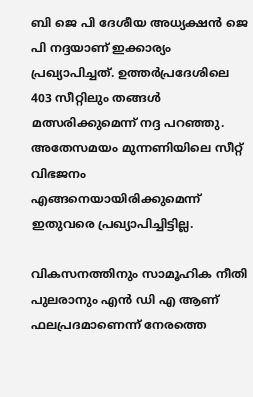ബി ജെ പി ദേശീയ അധ്യക്ഷന്‍ ജെ പി നദ്ദയാണ് ഇക്കാര്യം പ്രഖ്യാപിച്ചത്. ഉത്തര്‍പ്രദേശിലെ 403 സീറ്റിലും തങ്ങള്‍ മത്സരിക്കുമെന്ന് നദ്ദ പറഞ്ഞു. അതേസമയം മുന്നണിയിലെ സീറ്റ് വിഭജനം എങ്ങനെയായിരിക്കുമെന്ന് ഇതുവരെ പ്രഖ്യാപിച്ചിട്ടില്ല.

വികസനത്തിനും സാമൂഹിക നീതി പുലരാനും എന്‍ ഡി എ ആണ് ഫലപ്രദമാണെന്ന് നേരത്തെ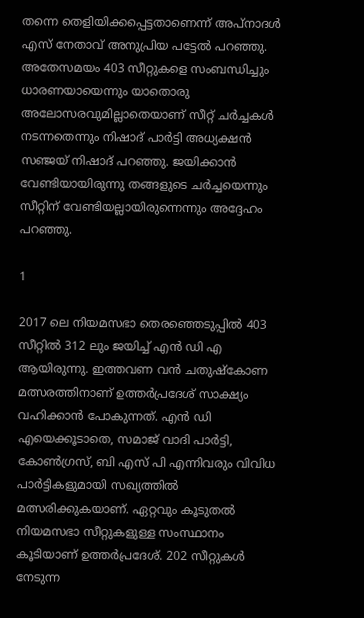തന്നെ തെളിയിക്കപ്പെട്ടതാണെന്ന് അപ്‌നാദള്‍ എസ് നേതാവ് അനുപ്രിയ പട്ടേല്‍ പറഞ്ഞു. അതേസമയം 403 സീറ്റുകളെ സംബന്ധിച്ചും ധാരണയായെന്നും യാതൊരു അലോസരവുമില്ലാതെയാണ് സീറ്റ് ചര്‍ച്ചകള്‍ നടന്നതെന്നും നിഷാദ് പാര്‍ട്ടി അധ്യക്ഷന്‍ സഞ്ജയ് നിഷാദ് പറഞ്ഞു. ജയിക്കാന്‍ വേണ്ടിയായിരുന്നു തങ്ങളുടെ ചര്‍ച്ചയെന്നും സീറ്റിന് വേണ്ടിയല്ലായിരുന്നെന്നും അദ്ദേഹം പറഞ്ഞു.

1

2017 ലെ നിയമസഭാ തെരഞ്ഞെടുപ്പില്‍ 403 സീറ്റില്‍ 312 ലും ജയിച്ച് എന്‍ ഡി എ ആയിരുന്നു. ഇത്തവണ വന്‍ ചതുഷ്‌കോണ മത്സരത്തിനാണ് ഉത്തര്‍പ്രദേശ് സാക്ഷ്യം വഹിക്കാന്‍ പോകുന്നത്. എന്‍ ഡി എയെക്കൂടാതെ, സമാജ് വാദി പാര്‍ട്ടി, കോണ്‍ഗ്രസ്, ബി എസ് പി എന്നിവരും വിവിധ പാര്‍ട്ടികളുമായി സഖ്യത്തില്‍ മത്സരിക്കുകയാണ്. ഏറ്റവും കൂടുതല്‍ നിയമസഭാ സീറ്റുകളുള്ള സംസ്ഥാനം കൂടിയാണ് ഉത്തര്‍പ്രദേശ്. 202 സീറ്റുകള്‍ നേടുന്ന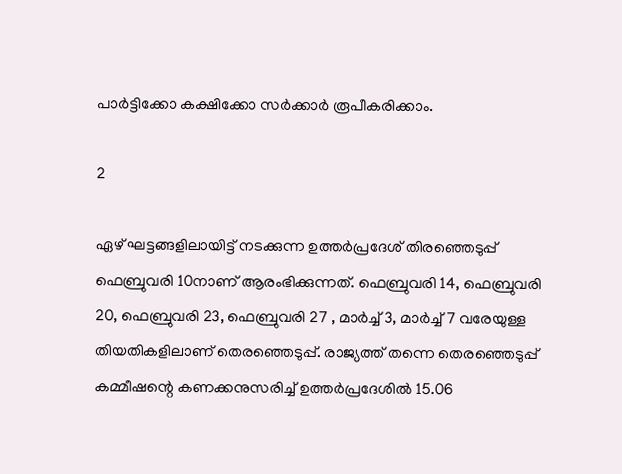പാര്‍ട്ടിക്കോ കക്ഷിക്കോ സര്‍ക്കാര്‍ രൂപീകരിക്കാം.

2

ഏഴ് ഘട്ടങ്ങളിലായിട്ട് നടക്കുന്ന ഉത്തര്‍പ്രദേശ് തിരഞ്ഞെടുപ്പ് ഫെബ്രുവരി 10നാണ് ആരംഭിക്കുന്നത്. ഫെബ്രുവരി 14, ഫെബ്രുവരി 20, ഫെബ്രുവരി 23, ഫെബ്രുവരി 27 , മാര്‍ച്ച് 3, മാര്‍ച്ച് 7 വരേയുള്ള തിയതികളിലാണ് തെരഞ്ഞെടുപ്പ്. രാജ്യത്ത് തന്നെ തെരഞ്ഞെടുപ്പ് കമ്മീഷന്റെ കണക്കനുസരിച്ച് ഉത്തര്‍പ്രദേശില്‍ 15.06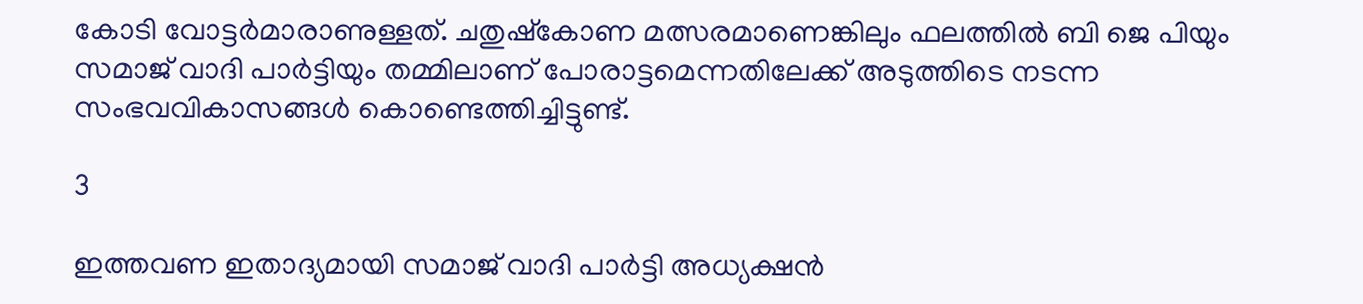കോടി വോട്ടര്‍മാരാണുള്ളത്. ചതുഷ്‌കോണ മത്സരമാണെങ്കിലും ഫലത്തില്‍ ബി ജെ പിയും സമാജ് വാദി പാര്‍ട്ടിയും തമ്മിലാണ് പോരാട്ടമെന്നതിലേക്ക് അടുത്തിടെ നടന്ന സംഭവവികാസങ്ങള്‍ കൊണ്ടെത്തിച്ചിട്ടുണ്ട്.

3

ഇത്തവണ ഇതാദ്യമായി സമാജ് വാദി പാര്‍ട്ടി അധ്യക്ഷന്‍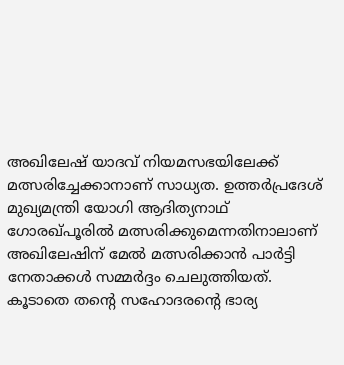അഖിലേഷ് യാദവ് നിയമസഭയിലേക്ക് മത്സരിച്ചേക്കാനാണ് സാധ്യത. ഉത്തര്‍പ്രദേശ് മുഖ്യമന്ത്രി യോഗി ആദിത്യനാഥ് ഗോരഖ്പൂരില്‍ മത്സരിക്കുമെന്നതിനാലാണ് അഖിലേഷിന് മേല്‍ മത്സരിക്കാന്‍ പാര്‍ട്ടി നേതാക്കള്‍ സമ്മര്‍ദ്ദം ചെലുത്തിയത്. കൂടാതെ തന്റെ സഹോദരന്റെ ഭാര്യ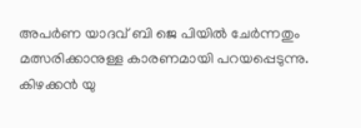അപര്‍ണ യാദവ് ബി ജെ പിയില്‍ ചേര്‍ന്നതും മത്സരിക്കാനുള്ള കാരണമായി പറയപ്പെടുന്നു. കിഴക്കന്‍ യു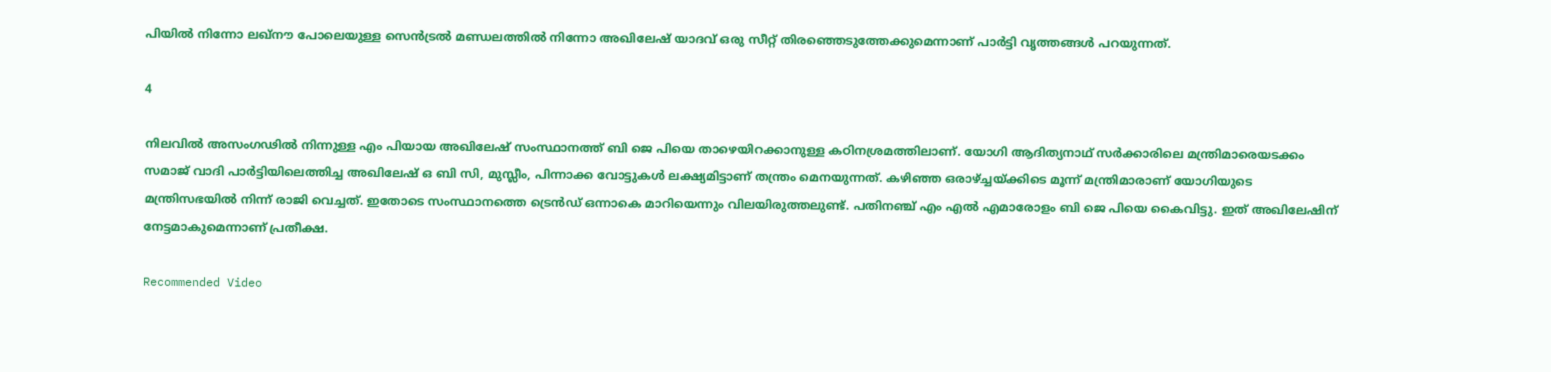പിയില്‍ നിന്നോ ലഖ്നൗ പോലെയുള്ള സെന്‍ട്രല്‍ മണ്ഡലത്തില്‍ നിന്നോ അഖിലേഷ് യാദവ് ഒരു സീറ്റ് തിരഞ്ഞെടുത്തേക്കുമെന്നാണ് പാര്‍ട്ടി വൃത്തങ്ങള്‍ പറയുന്നത്.

4

നിലവില്‍ അസംഗഢില്‍ നിന്നുള്ള എം പിയായ അഖിലേഷ് സംസ്ഥാനത്ത് ബി ജെ പിയെ താഴെയിറക്കാനുള്ള കഠിനശ്രമത്തിലാണ്. യോഗി ആദിത്യനാഥ് സര്‍ക്കാരിലെ മന്ത്രിമാരെയടക്കം സമാജ് വാദി പാര്‍ട്ടിയിലെത്തിച്ച അഖിലേഷ് ഒ ബി സി, മുസ്ലീം, പിന്നാക്ക വോട്ടുകള്‍ ലക്ഷ്യമിട്ടാണ് തന്ത്രം മെനയുന്നത്. കഴിഞ്ഞ ഒരാഴ്ച്ചയ്ക്കിടെ മൂന്ന് മന്ത്രിമാരാണ് യോഗിയുടെ മന്ത്രിസഭയില്‍ നിന്ന് രാജി വെച്ചത്. ഇതോടെ സംസ്ഥാനത്തെ ട്രെന്‍ഡ് ഒന്നാകെ മാറിയെന്നും വിലയിരുത്തലുണ്ട്. പതിനഞ്ച് എം എല്‍ എമാരോളം ബി ജെ പിയെ കൈവിട്ടു. ഇത് അഖിലേഷിന് നേട്ടമാകുമെന്നാണ് പ്രതീക്ഷ.

Recommended Video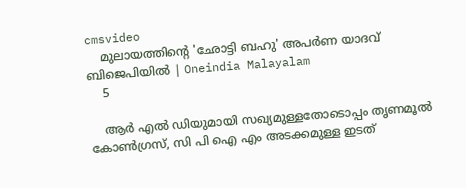cmsvideo
    മുലായത്തിന്റെ 'ഛോട്ടി ബഹു' അപര്‍ണ യാദവ് ബിജെപിയില്‍ | Oneindia Malayalam
    5

    ആര്‍ എല്‍ ഡിയുമായി സഖ്യമുള്ളതോടൊപ്പം തൃണമൂല്‍ കോണ്‍ഗ്രസ്, സി പി ഐ എം അടക്കമുള്ള ഇടത്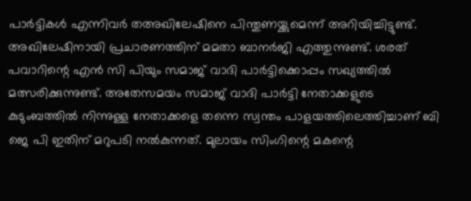പാര്‍ട്ടികള്‍ എന്നിവര്‍ തഅഖിലേഷിനെ പിന്തുണയ്ക്കുമെന്ന് അറിയിച്ചിട്ടുണ്ട്. അഖിലേഷിനായി പ്രചാരണത്തിന് മമതാ ബാനര്‍ജി എത്തുന്നുണ്ട്. ശരത് പവാറിന്റെ എന്‍ സി പിയും സമാജ് വാദി പാര്‍ട്ടിക്കൊപ്പം സഖ്യത്തില്‍ മത്സരിക്കുന്നുണ്ട്. അതേസമയം സമാജ് വാദി പാര്‍ട്ടി നേതാക്കളുടെ കുടുംബത്തില്‍ നിന്നുള്ള നേതാക്കളെ തന്നെ സ്വന്തം പാളയത്തിലെത്തിച്ചാണ് ബി ജെ പി ഇതിന് മറുപടി നല്‍കുന്നത്. മുലായം സിംഗിന്റെ മകന്റെ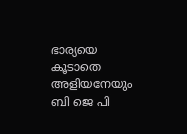ഭാര്യയെ കൂടാതെ അളിയനേയും ബി ജെ പി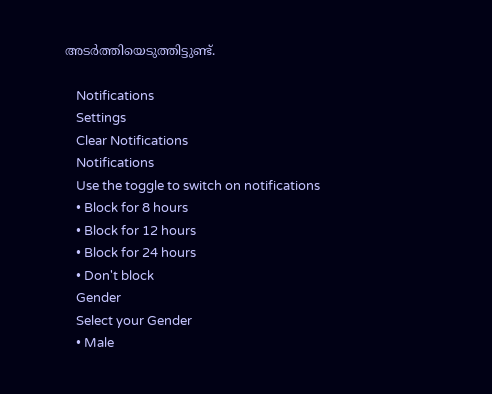അടര്‍ത്തിയെടുത്തിട്ടുണ്ട്.

    Notifications
    Settings
    Clear Notifications
    Notifications
    Use the toggle to switch on notifications
    • Block for 8 hours
    • Block for 12 hours
    • Block for 24 hours
    • Don't block
    Gender
    Select your Gender
    • Male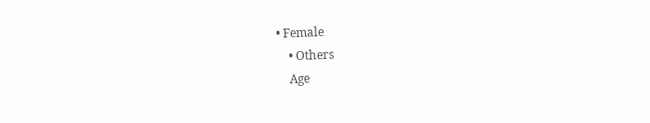• Female
    • Others
    Age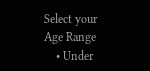Select your Age Range
    • Under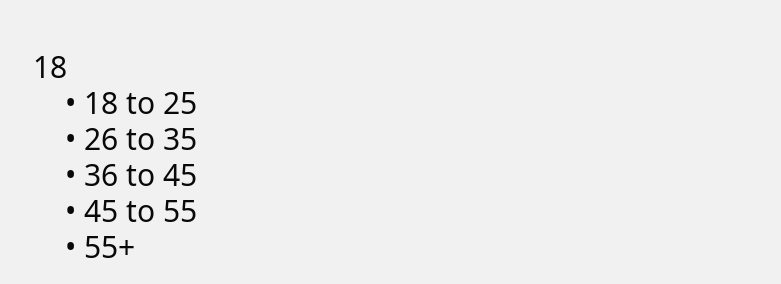18
    • 18 to 25
    • 26 to 35
    • 36 to 45
    • 45 to 55
    • 55+